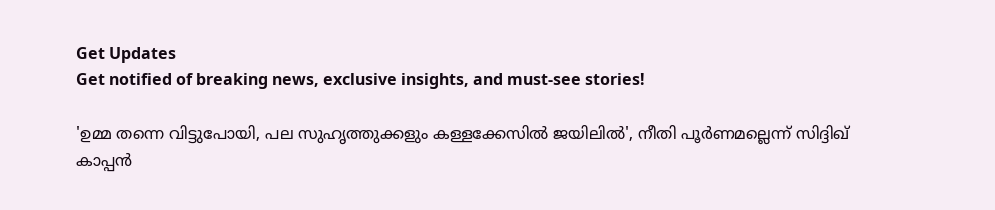Get Updates
Get notified of breaking news, exclusive insights, and must-see stories!

'ഉമ്മ തന്നെ വിട്ടുപോയി, പല സുഹൃത്തുക്കളും കള്ളക്കേസില്‍ ജയിലിൽ', നീതി പൂർണമല്ലെന്ന് സിദ്ദിഖ് കാപ്പൻ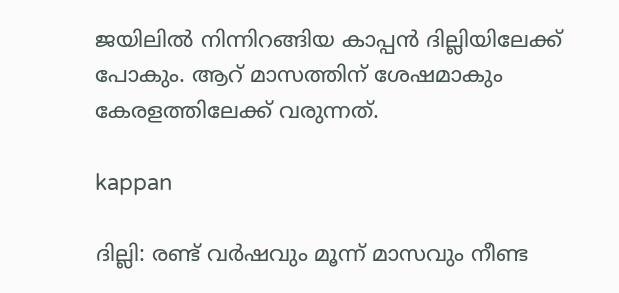ജയിലിൽ നിന്നിറങ്ങിയ കാപ്പൻ ദില്ലിയിലേക്ക് പോകും. ആറ് മാസത്തിന് ശേഷമാകും കേരളത്തിലേക്ക് വരുന്നത്.

kappan

ദില്ലി: രണ്ട് വര്‍ഷവും മൂന്ന് മാസവും നീണ്ട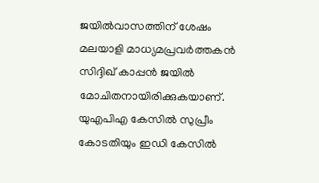ജയില്‍വാസത്തിന് ശേഷം മലയാളി മാധ്യമപ്രവര്‍ത്തകന്‍ സിദ്ദിഖ് കാപ്പന്‍ ജയില്‍ മോചിതനായിരിക്കുകയാണ്. യുഎപിഎ കേസില്‍ സുപ്രീം കോടതിയും ഇഡി കേസില്‍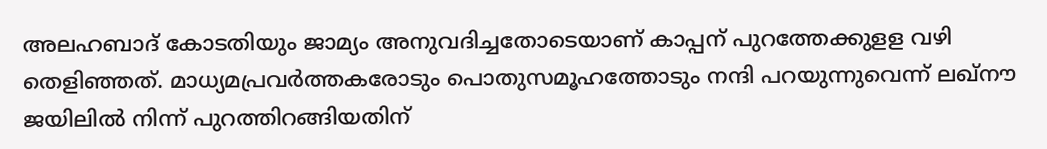അലഹബാദ് കോടതിയും ജാമ്യം അനുവദിച്ചതോടെയാണ് കാപ്പന് പുറത്തേക്കുളള വഴി തെളിഞ്ഞത്. മാധ്യമപ്രവര്‍ത്തകരോടും പൊതുസമൂഹത്തോടും നന്ദി പറയുന്നുവെന്ന് ലഖ്‌നൗ ജയിലില്‍ നിന്ന് പുറത്തിറങ്ങിയതിന്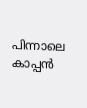പിന്നാലെ കാപ്പന്‍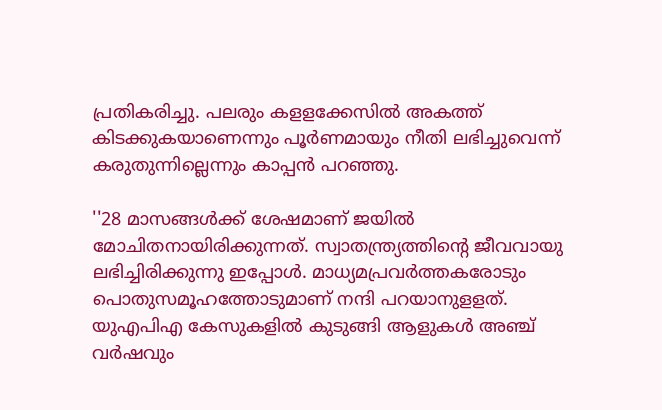പ്രതികരിച്ചു. പലരും കളളക്കേസില്‍ അകത്ത് കിടക്കുകയാണെന്നും പൂര്‍ണമായും നീതി ലഭിച്ചുവെന്ന് കരുതുന്നില്ലെന്നും കാപ്പന്‍ പറഞ്ഞു.

''28 മാസങ്ങള്‍ക്ക് ശേഷമാണ് ജയില്‍ മോചിതനായിരിക്കുന്നത്. സ്വാതന്ത്ര്യത്തിന്റെ ജീവവായു ലഭിച്ചിരിക്കുന്നു ഇപ്പോള്‍. മാധ്യമപ്രവര്‍ത്തകരോടും പൊതുസമൂഹത്തോടുമാണ് നന്ദി പറയാനുളളത്. യുഎപിഎ കേസുകളില്‍ കുടുങ്ങി ആളുകള്‍ അഞ്ച് വര്‍ഷവും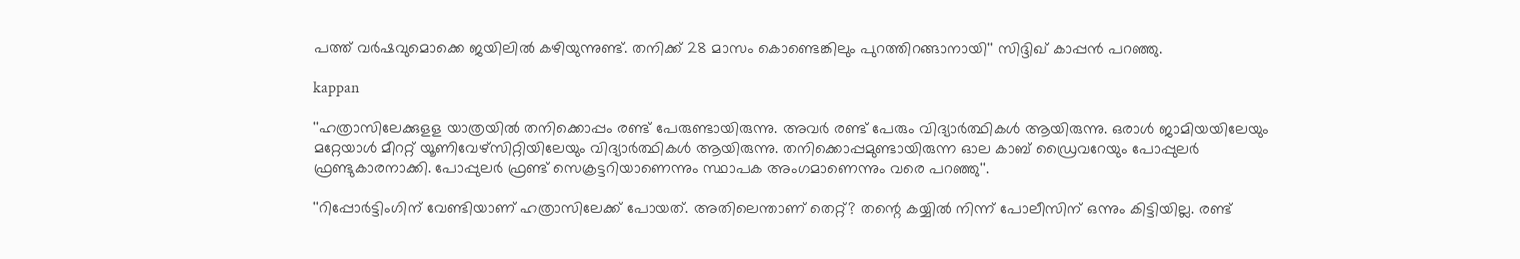പത്ത് വര്‍ഷവുമൊക്കെ ജയിലില്‍ കഴിയുന്നുണ്ട്. തനിക്ക് 28 മാസം കൊണ്ടെങ്കിലും പുറത്തിറങ്ങാനായി'' സിദ്ദിഖ് കാപ്പൻ പറഞ്ഞു.

kappan

''ഹത്രാസിലേക്കുളള യാത്രയില്‍ തനിക്കൊപ്പം രണ്ട് പേരുണ്ടായിരുന്നു. അവര്‍ രണ്ട് പേരും വിദ്യാര്‍ത്ഥികള്‍ ആയിരുന്നു. ഒരാള്‍ ജാമിയയിലേയും മറ്റേയാള്‍ മീററ്റ് യൂണിവേഴ്‌സിറ്റിയിലേയും വിദ്യാര്‍ത്ഥികള്‍ ആയിരുന്നു. തനിക്കൊപ്പമുണ്ടായിരുന്ന ഓല കാബ് ഡ്രൈവറേയും പോപ്പുലര്‍ ഫ്രണ്ടുകാരനാക്കി. പോപ്പുലര്‍ ഫ്രണ്ട് സെക്രട്ടറിയാണെന്നും സ്ഥാപക അംഗമാണെന്നും വരെ പറഞ്ഞു''.

''റിപ്പോര്‍ട്ടിംഗിന് വേണ്ടിയാണ് ഹത്രാസിലേക്ക് പോയത്. അതിലെന്താണ് തെറ്റ്? തന്റെ കയ്യില്‍ നിന്ന് പോലീസിന് ഒന്നും കിട്ടിയില്ല. രണ്ട്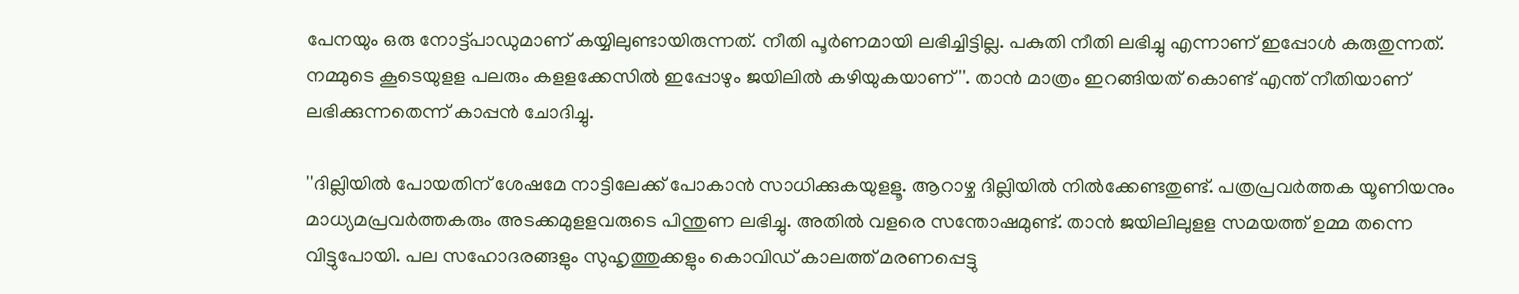പേനയും ഒരു നോട്ട്പാഡുമാണ് കയ്യിലുണ്ടായിരുന്നത്. നീതി പൂര്‍ണമായി ലഭിച്ചിട്ടില്ല. പകുതി നീതി ലഭിച്ചു എന്നാണ് ഇപ്പോള്‍ കരുതുന്നത്. നമ്മുടെ കൂടെയുളള പലരും കളളക്കേസില്‍ ഇപ്പോഴും ജയിലില്‍ കഴിയുകയാണ്''. താന്‍ മാത്രം ഇറങ്ങിയത് കൊണ്ട് എന്ത് നീതിയാണ് ലഭിക്കുന്നതെന്ന് കാപ്പന്‍ ചോദിച്ചു.

''ദില്ലിയില്‍ പോയതിന് ശേഷമേ നാട്ടിലേക്ക് പോകാന്‍ സാധിക്കുകയുളളൂ. ആറാഴ്ച ദില്ലിയില്‍ നില്‍ക്കേണ്ടതുണ്ട്. പത്രപ്രവര്‍ത്തക യൂണിയനും മാധ്യമപ്രവര്‍ത്തകരും അടക്കമുളളവരുടെ പിന്തുണ ലഭിച്ചു. അതില്‍ വളരെ സന്തോഷമുണ്ട്. താന്‍ ജയിലിലുളള സമയത്ത് ഉമ്മ തന്നെ വിട്ടുപോയി. പല സഹോദരങ്ങളും സുഹൃത്തുക്കളും കൊവിഡ് കാലത്ത് മരണപ്പെട്ടു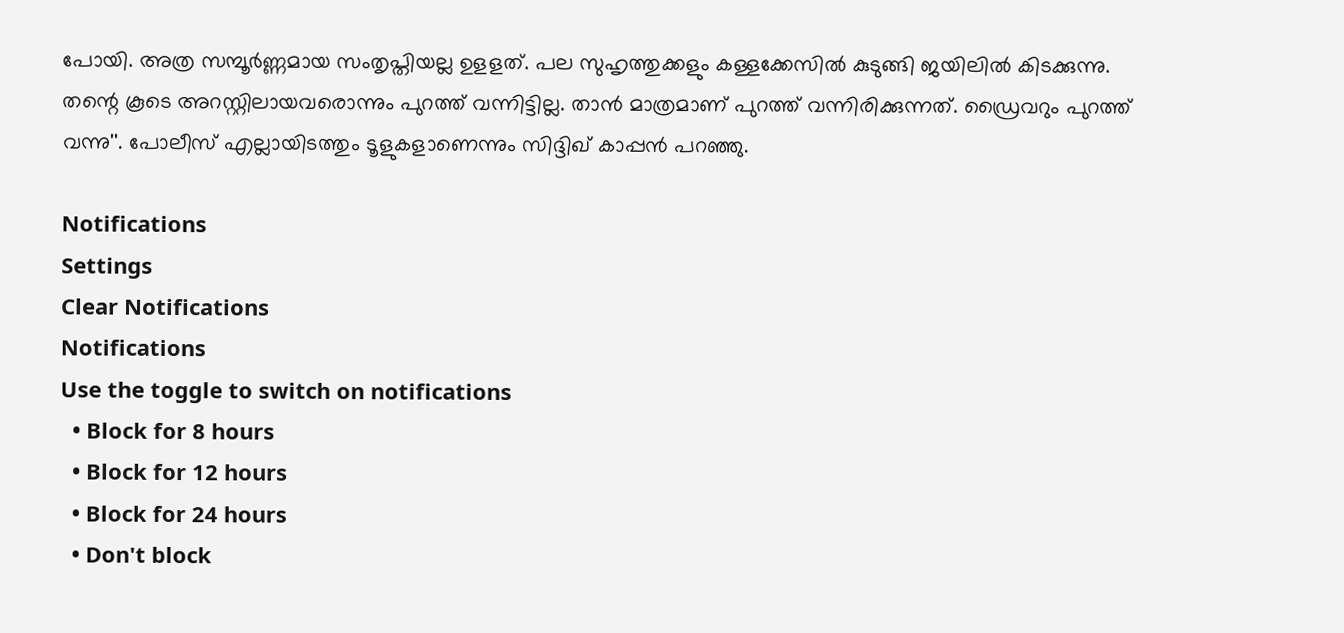പോയി. അത്ര സമ്പൂര്‍ണ്ണമായ സംതൃപ്തിയല്ല ഉളളത്. പല സുഹൃത്തുക്കളും കള്ളക്കേസില്‍ കുടുങ്ങി ജയിലില്‍ കിടക്കുന്നു. തന്റെ കൂടെ അറസ്റ്റിലായവരൊന്നും പുറത്ത് വന്നിട്ടില്ല. താന്‍ മാത്രമാണ് പുറത്ത് വന്നിരിക്കുന്നത്. ഡ്രൈവറും പുറത്ത് വന്നു''. പോലീസ് എല്ലായിടത്തും ടൂളുകളാണെന്നും സിദ്ദിഖ് കാപ്പന്‍ പറഞ്ഞു.

Notifications
Settings
Clear Notifications
Notifications
Use the toggle to switch on notifications
  • Block for 8 hours
  • Block for 12 hours
  • Block for 24 hours
  • Don't block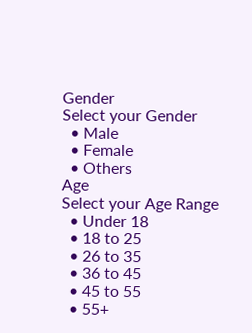Gender
Select your Gender
  • Male
  • Female
  • Others
Age
Select your Age Range
  • Under 18
  • 18 to 25
  • 26 to 35
  • 36 to 45
  • 45 to 55
  • 55+